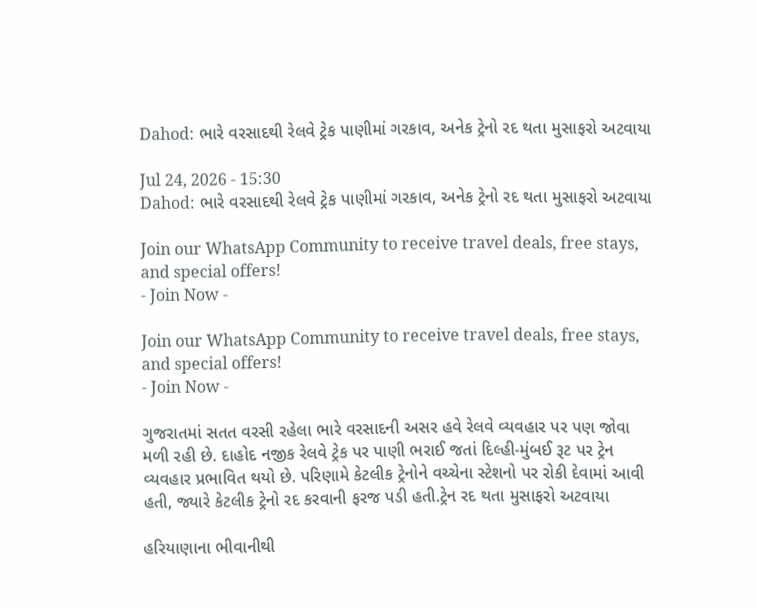Dahod: ભારે વરસાદથી રેલવે ટ્રેક પાણીમાં ગરકાવ, અનેક ટ્રેનો રદ થતા મુસાફરો અટવાયા

Jul 24, 2026 - 15:30
Dahod: ભારે વરસાદથી રેલવે ટ્રેક પાણીમાં ગરકાવ, અનેક ટ્રેનો રદ થતા મુસાફરો અટવાયા

Join our WhatsApp Community to receive travel deals, free stays, and special offers!
- Join Now -

Join our WhatsApp Community to receive travel deals, free stays, and special offers!
- Join Now -

ગુજરાતમાં સતત વરસી રહેલા ભારે વરસાદની અસર હવે રેલવે વ્યવહાર પર પણ જોવા મળી રહી છે. દાહોદ નજીક રેલવે ટ્રેક પર પાણી ભરાઈ જતાં દિલ્હી-મુંબઈ રૂટ પર ટ્રેન વ્યવહાર પ્રભાવિત થયો છે. પરિણામે કેટલીક ટ્રેનોને વચ્ચેના સ્ટેશનો પર રોકી દેવામાં આવી હતી, જ્યારે કેટલીક ટ્રેનો રદ કરવાની ફરજ પડી હતી.ટ્રેન રદ થતા મુસાફરો અટવાયા

હરિયાણાના ભીવાનીથી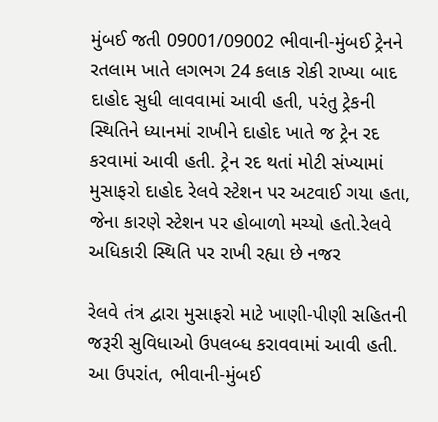મુંબઈ જતી 09001/09002 ભીવાની-મુંબઈ ટ્રેનને રતલામ ખાતે લગભગ 24 કલાક રોકી રાખ્યા બાદ દાહોદ સુધી લાવવામાં આવી હતી, પરંતુ ટ્રેકની સ્થિતિને ધ્યાનમાં રાખીને દાહોદ ખાતે જ ટ્રેન રદ કરવામાં આવી હતી. ટ્રેન રદ થતાં મોટી સંખ્યામાં મુસાફરો દાહોદ રેલવે સ્ટેશન પર અટવાઈ ગયા હતા, જેના કારણે સ્ટેશન પર હોબાળો મચ્યો હતો.રેલવે અધિકારી સ્થિતિ પર રાખી રહ્યા છે નજર

રેલવે તંત્ર દ્વારા મુસાફરો માટે ખાણી-પીણી સહિતની જરૂરી સુવિધાઓ ઉપલબ્ધ કરાવવામાં આવી હતી. આ ઉપરાંત, ભીવાની-મુંબઈ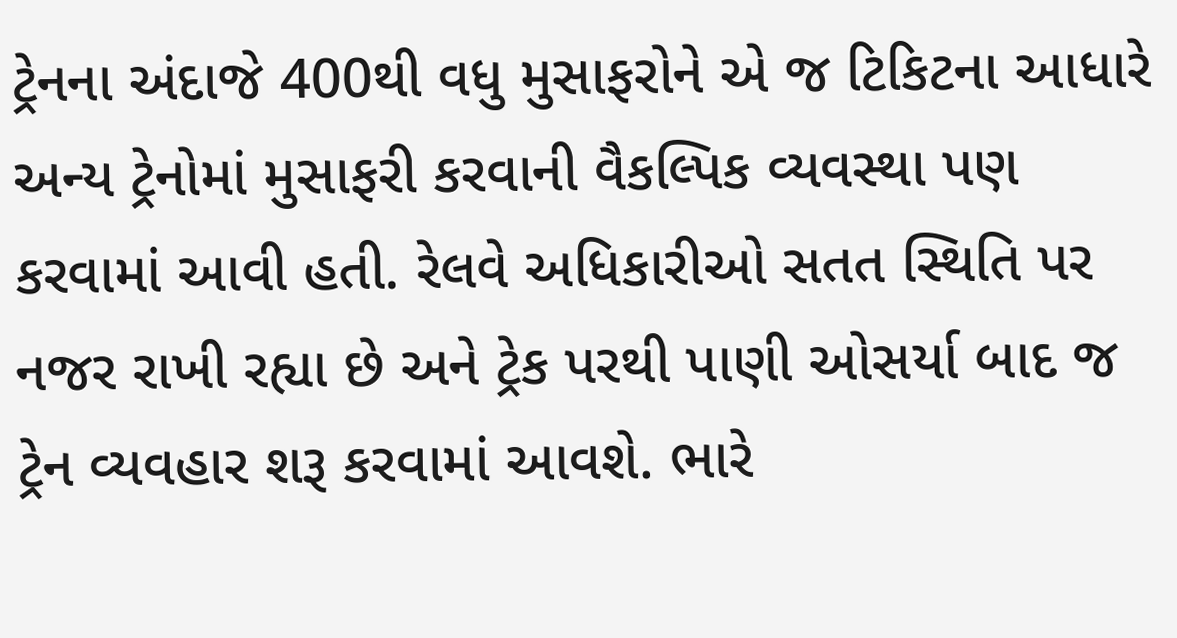ટ્રેનના અંદાજે 400થી વધુ મુસાફરોને એ જ ટિકિટના આધારે અન્ય ટ્રેનોમાં મુસાફરી કરવાની વૈકલ્પિક વ્યવસ્થા પણ કરવામાં આવી હતી. રેલવે અધિકારીઓ સતત સ્થિતિ પર નજર રાખી રહ્યા છે અને ટ્રેક પરથી પાણી ઓસર્યા બાદ જ ટ્રેન વ્યવહાર શરૂ કરવામાં આવશે. ભારે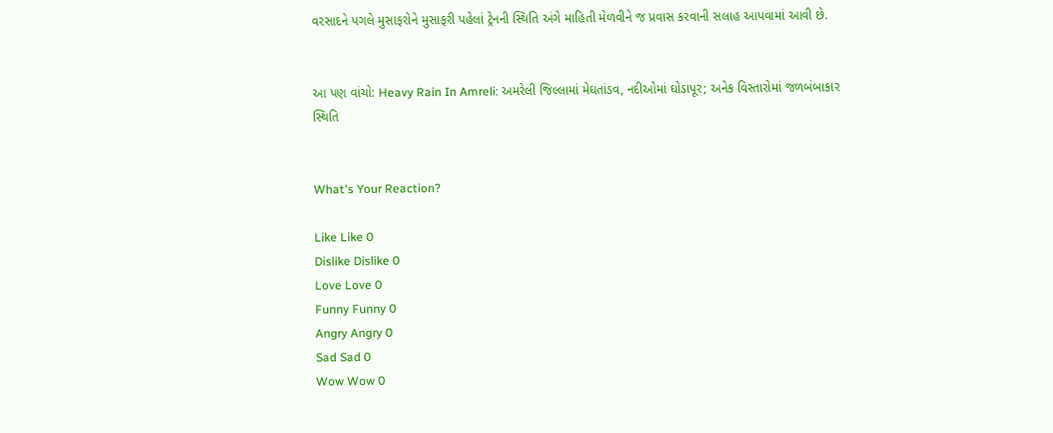વરસાદને પગલે મુસાફરોને મુસાફરી પહેલાં ટ્રેનની સ્થિતિ અંગે માહિતી મેળવીને જ પ્રવાસ કરવાની સલાહ આપવામાં આવી છે.


આ પણ વાંચો: Heavy Rain In Amreli: અમરેલી જિલ્લામાં મેઘતાંડવ, નદીઓમાં ઘોડાપૂર; અનેક વિસ્તારોમાં જળબંબાકાર સ્થિતિ


What's Your Reaction?

Like Like 0
Dislike Dislike 0
Love Love 0
Funny Funny 0
Angry Angry 0
Sad Sad 0
Wow Wow 0